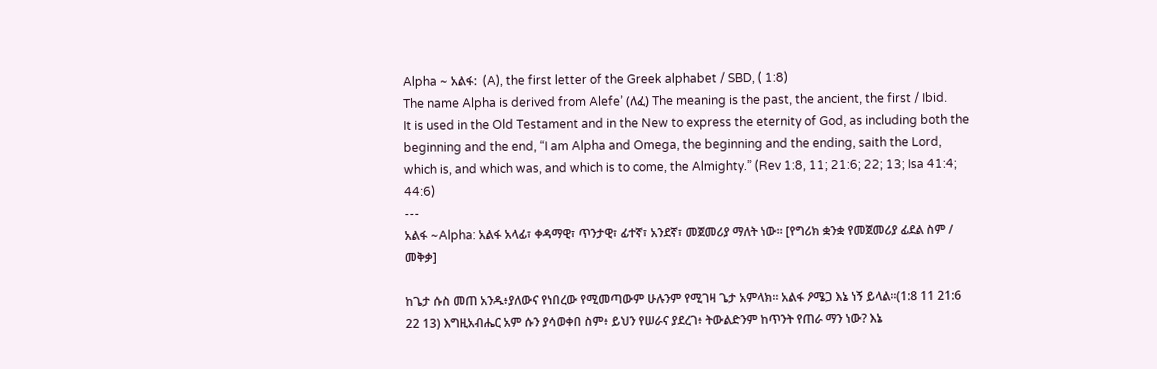Alpha ~ አልፋ:  (A), the first letter of the Greek alphabet / SBD, ( 1:8)
The name Alpha is derived from Alefe’ (ለፈ) The meaning is the past, the ancient, the first / Ibid.
It is used in the Old Testament and in the New to express the eternity of God, as including both the beginning and the end, “I am Alpha and Omega, the beginning and the ending, saith the Lord, which is, and which was, and which is to come, the Almighty.” (Rev 1:8, 11; 21:6; 22; 13; Isa 41:4; 44:6)
---
አልፋ ~Alpha: አልፋ አላፊ፣ ቀዳማዊ፣ ጥንታዊ፣ ፊተኛ፣ አንደኛ፣ መጀመሪያ ማለት ነው። [የግሪክ ቋንቋ የመጀመሪያ ፊደል ስም / መቅቃ]

ከጌታ ሱስ መጠ አንዱ፥ያለውና የነበረው የሚመጣውም ሁሉንም የሚገዛ ጌታ አምላክ። አልፋ ዖሜጋ እኔ ነኝ ይላል።(1:8 11 21:6 22 13) እግዚአብሔር አም ሱን ያሳወቀበ ስም፥ ይህን የሠራና ያደረገ፥ ትውልድንም ከጥንት የጠራ ማን ነው? እኔ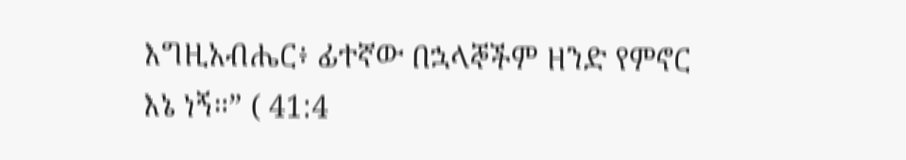እግዚአብሔር፥ ፊተኛው በኋላኞችም ዘንድ የምኖር እኔ ነኝ።” ( 41:4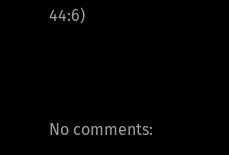44:6)



No comments: